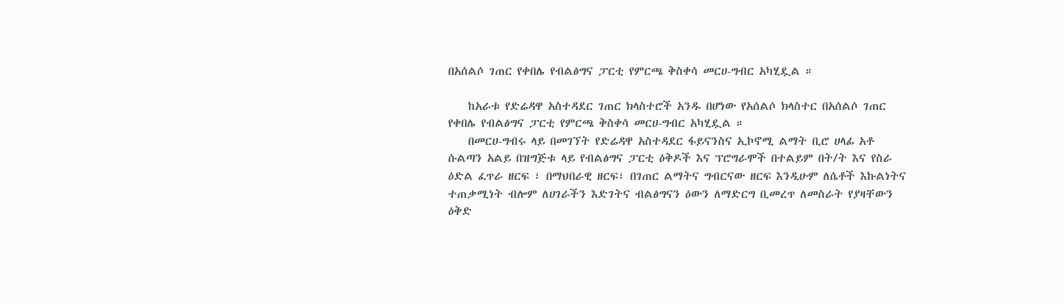በአሰልሶ ገጠር የቀበሌ የብልፅግና ፓርቲ የምርጫ ቅስቀሳ መርሀ-ግብር አካሂዷል ።

    ከአራቱ የድሬዳዋ አስተዳደር ገጠር ክላስተሮች አንዱ በሆነው የአሰልሶ ክላስተር በአሰልሶ ገጠር የቀበሌ የብልፅግና ፓርቲ የምርጫ ቅስቀሳ መርሀ-ግብር አካሂዷል ።
    በመርሀ-ግብሩ ላይ በመገኘት የድሬዳዋ አስተዳደር ፋይናንስና ኢኮኖሚ ልማት ቢሮ ሀላፊ አቶ ሱልጣን አልይ በዝግጅቱ ላይ የብልፅግና ፓርቲ ዕቅዶች እና ፕሮግራሞች በተልይም በት/ት እና የስራ ዕድል ፈጥራ ዘርፍ ፣ በማህበራዊ ዘርፍ፣ በገጠር ልማትና ግብርናው ዘርፍ እንዲሁም ለሴቶች እኩልነትና ተጠቃሚነት ብሎም ለሀገራችን እድገትና ብልፅግናን ዕውን ለማድርግ ቢመረጥ ለመስራት የያዛቸውን ዕቅድ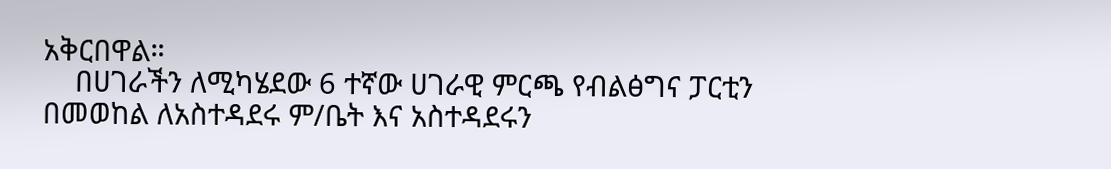አቅርበዋል።
    በሀገራችን ለሚካሄደው 6 ተኛው ሀገራዊ ምርጫ የብልፅግና ፓርቲን በመወከል ለአስተዳደሩ ም/ቤት እና አስተዳደሩን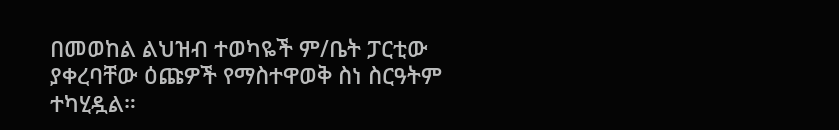በመወከል ልህዝብ ተወካዬች ም/ቤት ፓርቲው ያቀረባቸው ዕጩዎች የማስተዋወቅ ስነ ስርዓትም ተካሂዷል።